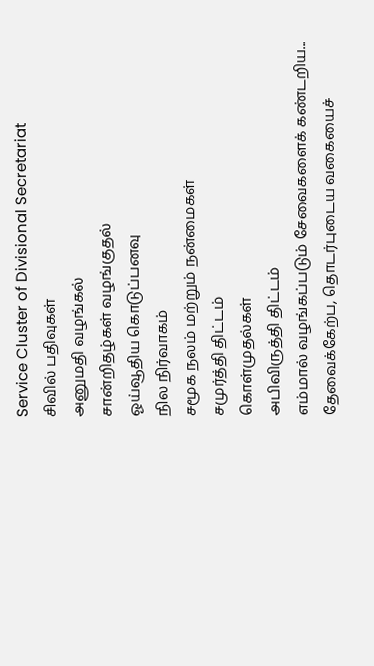Service Cluster of Divisional Secretariat
சிவில் பதிவுகள்
அனுமதி வழங்கல்
சான்றிதழ்கள் வழங்குதல்
ஓய்வூதிய கொடுப்பனவு
நில நிர்வாகம்
சமூக நலம் மற்றும் நன்மைகள்
சமுர்த்தி திட்டம்
கொள்முதல்கள்
அபிவிருத்தி திட்டம்
எம்மால் வழங்கப்படும் சேவைகளைக் கண்டறிய...
தேவைக்கேற்ப, தொடர்புடைய வகையைச்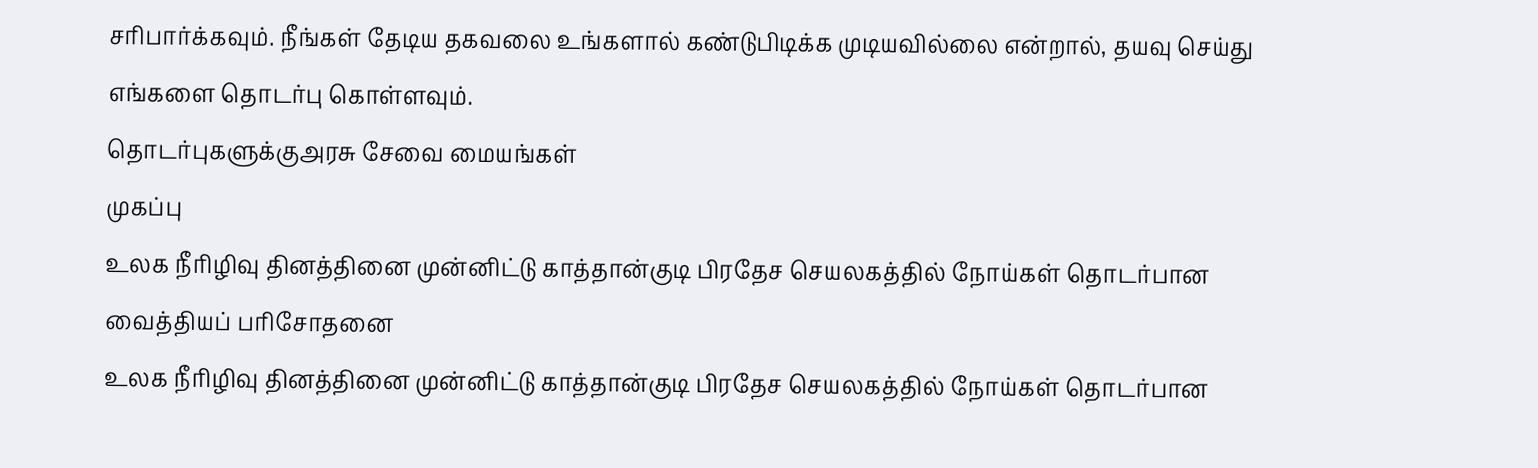சரிபார்க்கவும். நீங்கள் தேடிய தகவலை உங்களால் கண்டுபிடிக்க முடியவில்லை என்றால், தயவு செய்து எங்களை தொடர்பு கொள்ளவும்.
தொடர்புகளுக்குஅரசு சேவை மையங்கள்
முகப்பு
உலக நீரிழிவு தினத்தினை முன்னிட்டு காத்தான்குடி பிரதேச செயலகத்தில் நோய்கள் தொடர்பான வைத்தியப் பரிசோதனை
உலக நீரிழிவு தினத்தினை முன்னிட்டு காத்தான்குடி பிரதேச செயலகத்தில் நோய்கள் தொடர்பான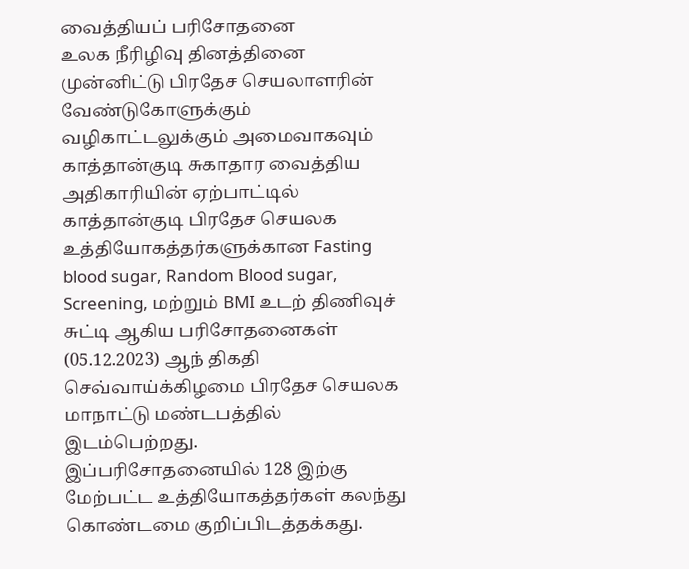வைத்தியப் பரிசோதனை
உலக நீரிழிவு தினத்தினை முன்னிட்டு பிரதேச செயலாளரின் வேண்டுகோளுக்கும் வழிகாட்டலுக்கும் அமைவாகவும் காத்தான்குடி சுகாதார வைத்திய அதிகாரியின் ஏற்பாட்டில் காத்தான்குடி பிரதேச செயலக உத்தியோகத்தர்களுக்கான Fasting blood sugar, Random Blood sugar, Screening, மற்றும் BMI உடற் திணிவுச் சுட்டி ஆகிய பரிசோதனைகள் (05.12.2023) ஆந் திகதி செவ்வாய்க்கிழமை பிரதேச செயலக மாநாட்டு மண்டபத்தில் இடம்பெற்றது.
இப்பரிசோதனையில் 128 இற்கு மேற்பட்ட உத்தியோகத்தர்கள் கலந்து கொண்டமை குறிப்பிடத்தக்கது.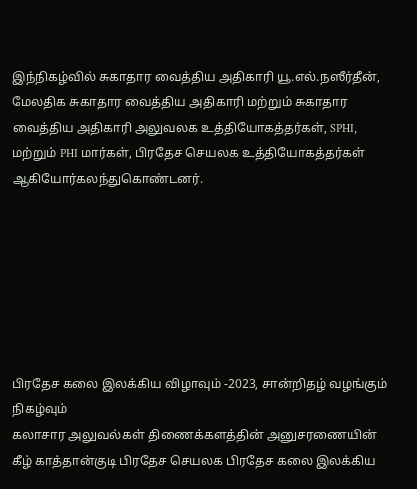இந்நிகழ்வில் சுகாதார வைத்திய அதிகாரி யூ.எல்.நஸீர்தீன், மேலதிக சுகாதார வைத்திய அதிகாரி மற்றும் சுகாதார வைத்திய அதிகாரி அலுவலக உத்தியோகத்தர்கள், SPHI, மற்றும் PHI மார்கள், பிரதேச செயலக உத்தியோகத்தர்கள் ஆகியோர்கலந்துகொண்டனர்.







பிரதேச கலை இலக்கிய விழாவும் -2023, சான்றிதழ் வழங்கும் நிகழ்வும்
கலாசார அலுவல்கள் திணைக்களத்தின் அனுசரணையின் கீழ் காத்தான்குடி பிரதேச செயலக பிரதேச கலை இலக்கிய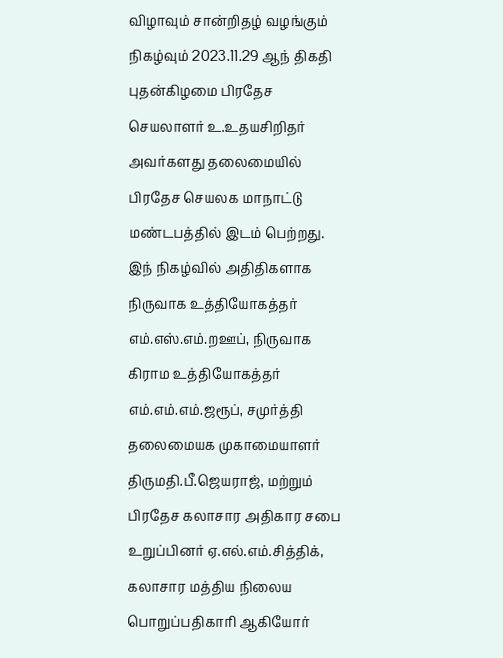விழாவும் சான்றிதழ் வழங்கும் நிகழ்வும் 2023.11.29 ஆந் திகதி புதன்கிழமை பிரதேச செயலாளர் உ.உதயசிறிதர் அவர்களது தலைமையில் பிரதேச செயலக மாநாட்டு மண்டபத்தில் இடம் பெற்றது.
இந் நிகழ்வில் அதிதிகளாக நிருவாக உத்தியோகத்தர் எம்.எஸ்.எம்.றஊப், நிருவாக கிராம உத்தியோகத்தர் எம்.எம்.எம்.ஜரூப், சமுர்த்தி தலைமையக முகாமையாளர் திருமதி.பீ.ஜெயராஜ், மற்றும் பிரதேச கலாசார அதிகார சபை உறுப்பினர் ஏ.எல்.எம்.சித்திக், கலாசார மத்திய நிலைய பொறுப்பதிகாரி ஆகியோர்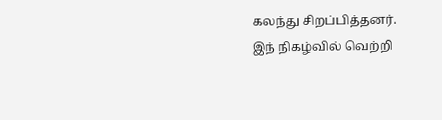கலந்து சிறப்பித்தனர்.
இந் நிகழ்வில் வெற்றி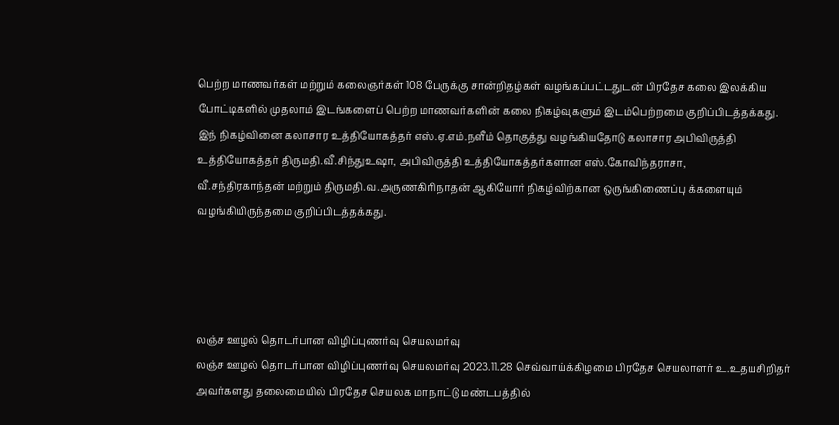பெற்ற மாணவர்கள் மற்றும் கலைஞர்கள் 108 பேருக்கு சான்றிதழ்கள் வழங்கப்பட்டதுடன் பிரதேச கலை இலக்கிய போட்டிகளில் முதலாம் இடங்களைப் பெற்ற மாணவர்களின் கலை நிகழ்வுகளும் இடம்பெற்றமை குறிப்பிடத்தக்கது.
இந் நிகழ்வினை கலாசார உத்தியோகத்தர் எஸ்.ஏ.எம்.நளீம் தொகுத்து வழங்கியதோடு கலாசார அபிவிருத்தி உத்தியோகத்தர் திருமதி.வீ.சிந்துஉஷா, அபிவிருத்தி உத்தியோகத்தர்களான எஸ்.கோவிந்தராசா,
வீ.சந்திரகாந்தன் மற்றும் திருமதி.வ.அருணகிரிநாதன் ஆகியோர் நிகழ்விற்கான ஒருங்கிணைப்பு க்களையும் வழங்கியிருந்தமை குறிப்பிடத்தக்கது.




லஞ்ச ஊழல் தொடர்பான விழிப்புணர்வு செயலமர்வு
லஞ்ச ஊழல் தொடர்பான விழிப்புணர்வு செயலமர்வு 2023.11.28 செவ்வாய்க்கிழமை பிரதேச செயலாளர் உ.உதயசிறிதர் அவர்களது தலைமையில் பிரதேச செயலக மாநாட்டு மண்டபத்தில்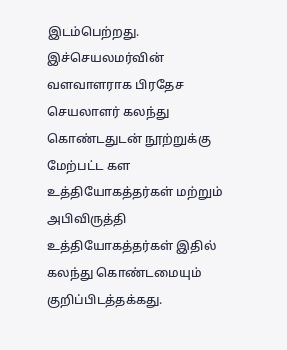இடம்பெற்றது.
இச்செயலமர்வின் வளவாளராக பிரதேச செயலாளர் கலந்து கொண்டதுடன் நூற்றுக்கு மேற்பட்ட கள உத்தியோகத்தர்கள் மற்றும் அபிவிருத்தி உத்தியோகத்தர்கள் இதில் கலந்து கொண்டமையும் குறிப்பிடத்தக்கது.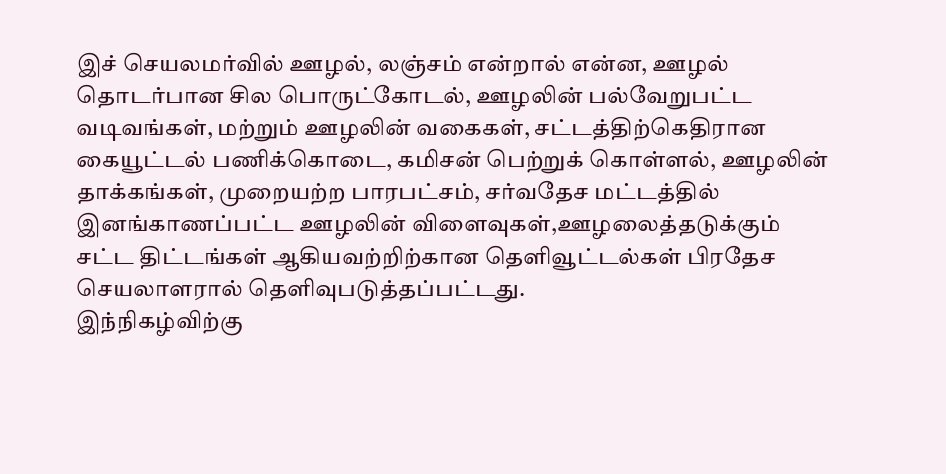இச் செயலமர்வில் ஊழல், லஞ்சம் என்றால் என்ன, ஊழல் தொடர்பான சில பொருட்கோடல், ஊழலின் பல்வேறுபட்ட வடிவங்கள், மற்றும் ஊழலின் வகைகள், சட்டத்திற்கெதிரான கையூட்டல் பணிக்கொடை, கமிசன் பெற்றுக் கொள்ளல், ஊழலின் தாக்கங்கள், முறையற்ற பாரபட்சம், சர்வதேச மட்டத்தில் இனங்காணப்பட்ட ஊழலின் விளைவுகள்,ஊழலைத்தடுக்கும் சட்ட திட்டங்கள் ஆகியவற்றிற்கான தெளிவூட்டல்கள் பிரதேச செயலாளரால் தெளிவுபடுத்தப்பட்டது.
இந்நிகழ்விற்கு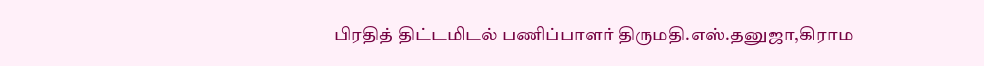பிரதித் திட்டமிடல் பணிப்பாளர் திருமதி.எஸ்.தனுஜா,கிராம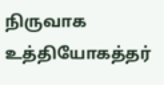நிருவாக உத்தியோகத்தர்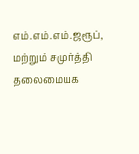எம்.எம்.எம்.ஜரூப், மற்றும் சமுர்த்தி தலைமையக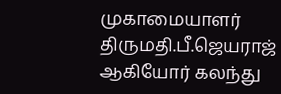முகாமையாளர் திருமதி.பீ.ஜெயராஜ் ஆகியோர் கலந்து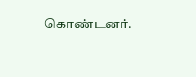கொண்டனர்.